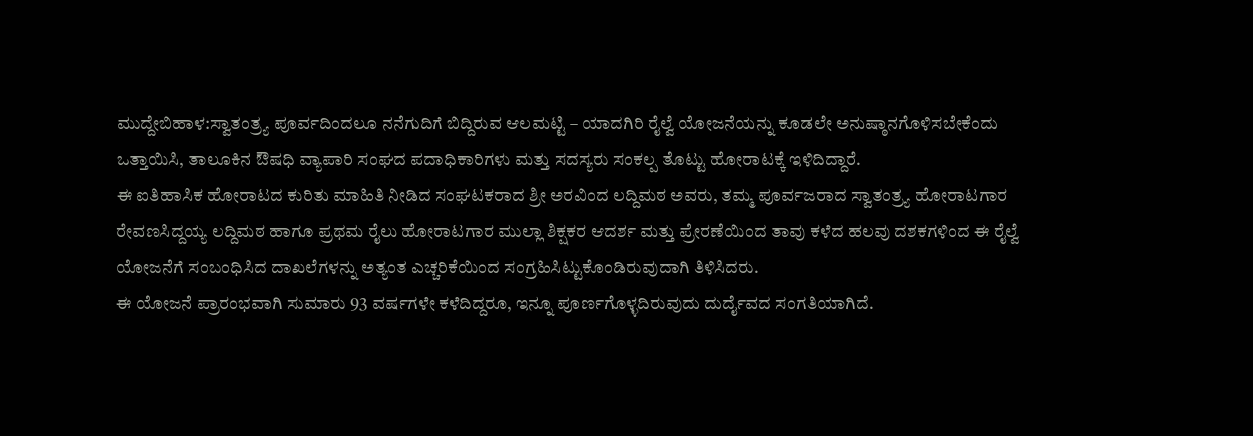ಮುದ್ದೇಬಿಹಾಳ:ಸ್ವಾತಂತ್ರ್ಯ ಪೂರ್ವದಿಂದಲೂ ನನೆಗುದಿಗೆ ಬಿದ್ದಿರುವ ಆಲಮಟ್ಟಿ – ಯಾದಗಿರಿ ರೈಲ್ವೆ ಯೋಜನೆಯನ್ನು ಕೂಡಲೇ ಅನುಷ್ಠಾನಗೊಳಿಸಬೇಕೆಂದು ಒತ್ತಾಯಿಸಿ, ತಾಲೂಕಿನ ಔಷಧಿ ವ್ಯಾಪಾರಿ ಸಂಘದ ಪದಾಧಿಕಾರಿಗಳು ಮತ್ತು ಸದಸ್ಯರು ಸಂಕಲ್ಪ ತೊಟ್ಟು ಹೋರಾಟಕ್ಕೆ ಇಳಿದಿದ್ದಾರೆ.
ಈ ಐತಿಹಾಸಿಕ ಹೋರಾಟದ ಕುರಿತು ಮಾಹಿತಿ ನೀಡಿದ ಸಂಘಟಕರಾದ ಶ್ರೀ ಅರವಿಂದ ಲದ್ದಿಮಠ ಅವರು, ತಮ್ಮ ಪೂರ್ವಜರಾದ ಸ್ವಾತಂತ್ರ್ಯ ಹೋರಾಟಗಾರ ರೇವಣಸಿದ್ದಯ್ಯ ಲದ್ದಿಮಠ ಹಾಗೂ ಪ್ರಥಮ ರೈಲು ಹೋರಾಟಗಾರ ಮುಲ್ಲಾ ಶಿಕ್ಷಕರ ಆದರ್ಶ ಮತ್ತು ಪ್ರೇರಣೆಯಿಂದ ತಾವು ಕಳೆದ ಹಲವು ದಶಕಗಳಿಂದ ಈ ರೈಲ್ವೆ ಯೋಜನೆಗೆ ಸಂಬಂಧಿಸಿದ ದಾಖಲೆಗಳನ್ನು ಅತ್ಯಂತ ಎಚ್ಚರಿಕೆಯಿಂದ ಸಂಗ್ರಹಿಸಿಟ್ಟುಕೊಂಡಿರುವುದಾಗಿ ತಿಳಿಸಿದರು.
ಈ ಯೋಜನೆ ಪ್ರಾರಂಭವಾಗಿ ಸುಮಾರು 93 ವರ್ಷಗಳೇ ಕಳೆದಿದ್ದರೂ, ಇನ್ನೂ ಪೂರ್ಣಗೊಳ್ಳದಿರುವುದು ದುರ್ದೈವದ ಸಂಗತಿಯಾಗಿದೆ.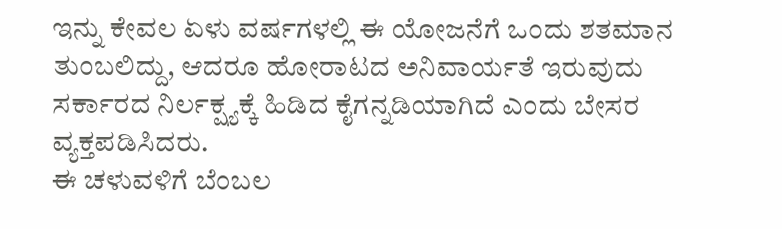ಇನ್ನು ಕೇವಲ ಏಳು ವರ್ಷಗಳಲ್ಲಿ ಈ ಯೋಜನೆಗೆ ಒಂದು ಶತಮಾನ ತುಂಬಲಿದ್ದು, ಆದರೂ ಹೋರಾಟದ ಅನಿವಾರ್ಯತೆ ಇರುವುದು ಸರ್ಕಾರದ ನಿರ್ಲಕ್ಷ್ಯಕ್ಕೆ ಹಿಡಿದ ಕೈಗನ್ನಡಿಯಾಗಿದೆ ಎಂದು ಬೇಸರ ವ್ಯಕ್ತಪಡಿಸಿದರು.
ಈ ಚಳುವಳಿಗೆ ಬೆಂಬಲ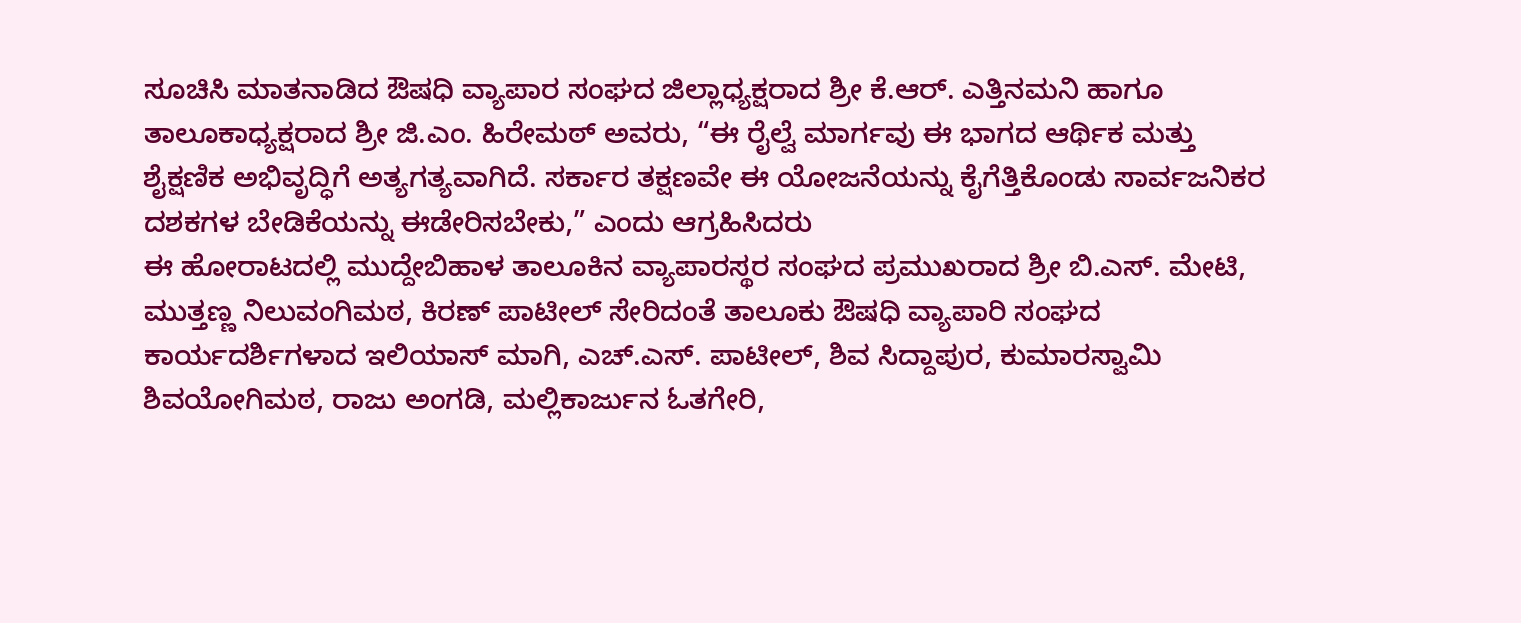ಸೂಚಿಸಿ ಮಾತನಾಡಿದ ಔಷಧಿ ವ್ಯಾಪಾರ ಸಂಘದ ಜಿಲ್ಲಾಧ್ಯಕ್ಷರಾದ ಶ್ರೀ ಕೆ.ಆರ್. ಎತ್ತಿನಮನಿ ಹಾಗೂ ತಾಲೂಕಾಧ್ಯಕ್ಷರಾದ ಶ್ರೀ ಜಿ.ಎಂ. ಹಿರೇಮಠ್ ಅವರು, “ಈ ರೈಲ್ವೆ ಮಾರ್ಗವು ಈ ಭಾಗದ ಆರ್ಥಿಕ ಮತ್ತು ಶೈಕ್ಷಣಿಕ ಅಭಿವೃದ್ಧಿಗೆ ಅತ್ಯಗತ್ಯವಾಗಿದೆ. ಸರ್ಕಾರ ತಕ್ಷಣವೇ ಈ ಯೋಜನೆಯನ್ನು ಕೈಗೆತ್ತಿಕೊಂಡು ಸಾರ್ವಜನಿಕರ ದಶಕಗಳ ಬೇಡಿಕೆಯನ್ನು ಈಡೇರಿಸಬೇಕು,” ಎಂದು ಆಗ್ರಹಿಸಿದರು
ಈ ಹೋರಾಟದಲ್ಲಿ ಮುದ್ದೇಬಿಹಾಳ ತಾಲೂಕಿನ ವ್ಯಾಪಾರಸ್ಥರ ಸಂಘದ ಪ್ರಮುಖರಾದ ಶ್ರೀ ಬಿ.ಎಸ್. ಮೇಟಿ, ಮುತ್ತಣ್ಣ ನಿಲುವಂಗಿಮಠ, ಕಿರಣ್ ಪಾಟೀಲ್ ಸೇರಿದಂತೆ ತಾಲೂಕು ಔಷಧಿ ವ್ಯಾಪಾರಿ ಸಂಘದ ಕಾರ್ಯದರ್ಶಿಗಳಾದ ಇಲಿಯಾಸ್ ಮಾಗಿ, ಎಚ್.ಎಸ್. ಪಾಟೀಲ್, ಶಿವ ಸಿದ್ದಾಪುರ, ಕುಮಾರಸ್ವಾಮಿ ಶಿವಯೋಗಿಮಠ, ರಾಜು ಅಂಗಡಿ, ಮಲ್ಲಿಕಾರ್ಜುನ ಓತಗೇರಿ,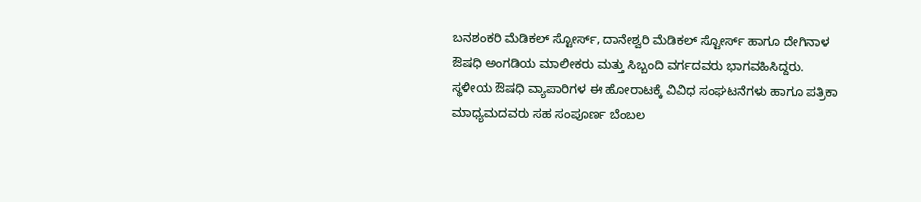ಬನಶಂಕರಿ ಮೆಡಿಕಲ್ ಸ್ಟೋರ್ಸ್, ದಾನೇಶ್ವರಿ ಮೆಡಿಕಲ್ ಸ್ಟೋರ್ಸ್ ಹಾಗೂ ದೇಗಿನಾಳ ಔಷಧಿ ಅಂಗಡಿಯ ಮಾಲೀಕರು ಮತ್ತು ಸಿಬ್ಬಂದಿ ವರ್ಗದವರು ಭಾಗವಹಿಸಿದ್ದರು.
ಸ್ಥಳೀಯ ಔಷಧಿ ವ್ಯಾಪಾರಿಗಳ ಈ ಹೋರಾಟಕ್ಕೆ ವಿವಿಧ ಸಂಘಟನೆಗಳು ಹಾಗೂ ಪತ್ರಿಕಾ ಮಾಧ್ಯಮದವರು ಸಹ ಸಂಪೂರ್ಣ ಬೆಂಬಲ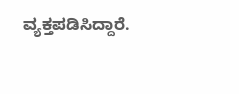ವ್ಯಕ್ತಪಡಿಸಿದ್ದಾರೆ.